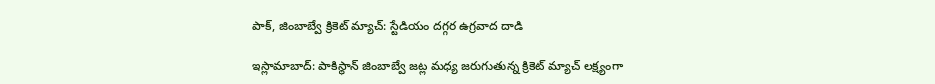పాక్, జింబాబ్వే క్రికెట్ మ్యాచ్: స్టేడియం దగ్గర ఉగ్రవాద దాడి

ఇస్లామాబాద్: పాకిస్థాన్ జింబాబ్వే జట్ల మధ్య జరుగుతున్న క్రికెట్ మ్యాచ్ లక్ష్యంగా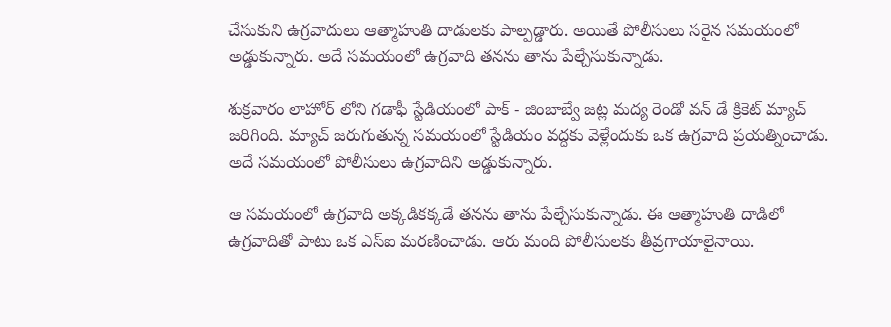చేసుకుని ఉగ్రవాదులు ఆత్మాహుతి దాడులకు పాల్పడ్డారు. అయితే పోలీసులు సరైన సమయంలో అడ్డుకున్నారు. అదే సమయంలో ఉగ్రవాది తనను తాను పేల్చేసుకున్నాడు.

శుక్రవారం లాహోర్ లోని గడాఫీ స్టేడియంలో పాక్ - జింబాబ్వే జట్ల మద్య రెండో వన్ డే క్రికెట్ మ్యాచ్ జరిగింది. మ్యాచ్ జరుగుతున్న సమయంలో స్టేడియం వద్దకు వెళ్లేందుకు ఒక ఉగ్రవాది ప్రయత్నించాడు. అదే సమయంలో పోలీసులు ఉగ్రవాదిని అడ్డుకున్నారు.

ఆ సమయంలో ఉగ్రవాది అక్కడికక్కడే తనను తాను పేల్చేసుకున్నాడు. ఈ ఆత్మాహుతి దాడిలో ఉగ్రవాదితో పాటు ఒక ఎస్ఐ మరణించాడు. ఆరు మంది పోలీసులకు తీవ్రగాయాలైనాయి.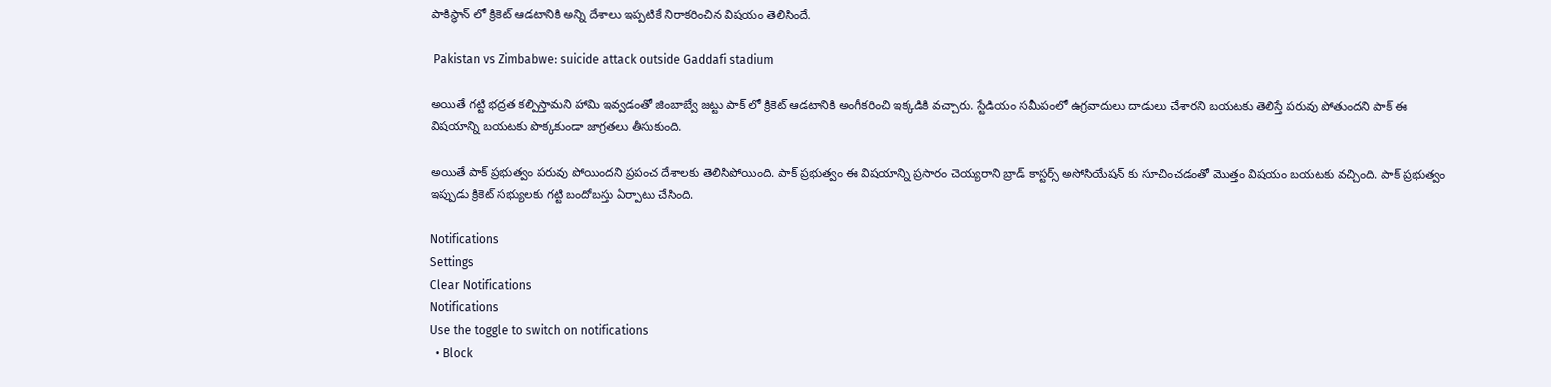పాకిస్థాన్ లో క్రికెట్ ఆడటానికి అన్ని దేశాలు ఇప్పటికే నిరాకరించిన విషయం తెలిసిందే.

 Pakistan vs Zimbabwe: suicide attack outside Gaddafi stadium

అయితే గట్టి భద్రత కల్పిస్తామని హామి ఇవ్వడంతో జింబాబ్వే జట్టు పాక్ లో క్రికెట్ ఆడటానికి అంగీకరించి ఇక్కడికి వచ్చారు. స్టేడియం సమీపంలో ఉగ్రవాదులు దాడులు చేశారని బయటకు తెలిస్తే పరువు పోతుందని పాక్ ఈ విషయాన్ని బయటకు పొక్కకుండా జాగ్రతలు తీసుకుంది.

అయితే పాక్ ప్రభుత్వం పరువు పోయిందని ప్రపంచ దేశాలకు తెలిసిపోయింది. పాక్ ప్రభుత్వం ఈ విషయాన్ని ప్రసారం చెయ్యరాని బ్రాడ్ కాస్టర్స్ అసోసియేషన్ కు సూచించడంతో మొత్తం విషయం బయటకు వచ్చింది. పాక్ ప్రభుత్వం ఇప్పుడు క్రికెట్ సభ్యులకు గట్టి బందోబస్తు ఏర్పాటు చేసింది.

Notifications
Settings
Clear Notifications
Notifications
Use the toggle to switch on notifications
  • Block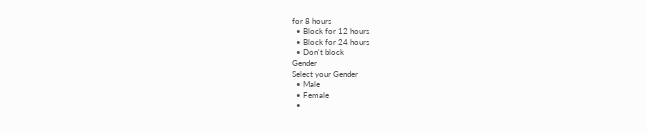for 8 hours
  • Block for 12 hours
  • Block for 24 hours
  • Don't block
Gender
Select your Gender
  • Male
  • Female
  •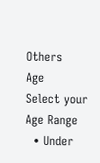Others
Age
Select your Age Range
  • Under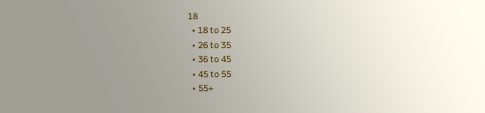18
  • 18 to 25
  • 26 to 35
  • 36 to 45
  • 45 to 55
  • 55+